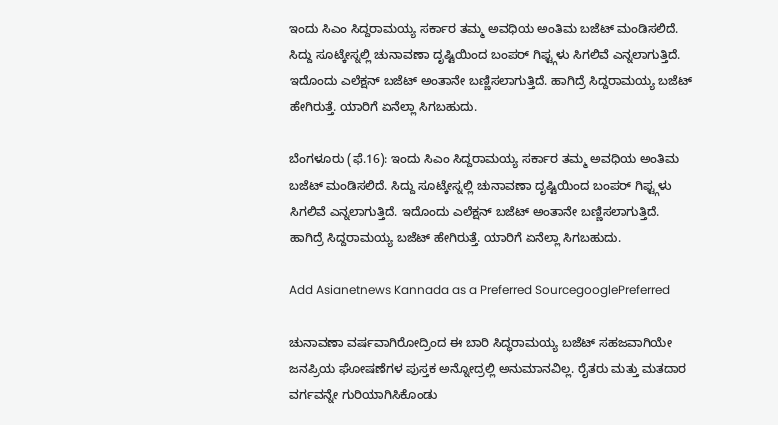ಇಂದು ಸಿಎಂ ಸಿದ್ದರಾಮಯ್ಯ ಸರ್ಕಾರ ತಮ್ಮ ಅವಧಿಯ ಅಂತಿಮ ಬಜೆಟ್ ಮಂಡಿಸಲಿದೆ. ಸಿದ್ದು ಸೂಟ್ಕೇಸ್ನಲ್ಲಿ ಚುನಾವಣಾ ದೃಷ್ಟಿಯಿಂದ ಬಂಪರ್ ಗಿಫ್ಟ್ಗಳು ಸಿಗಲಿವೆ ಎನ್ನಲಾಗುತ್ತಿದೆ.  ಇದೊಂದು ಎಲೆಕ್ಷನ್ ಬಜೆಟ್ ಅಂತಾನೇ ಬಣ್ಣಿಸಲಾಗುತ್ತಿದೆ. ಹಾಗಿದ್ರೆ ಸಿದ್ದರಾಮಯ್ಯ ಬಜೆಟ್ ಹೇಗಿರುತ್ತೆ. ಯಾರಿಗೆ ಏನೆಲ್ಲಾ ಸಿಗಬಹುದು.

ಬೆಂಗಳೂರು (ಫೆ.16): ಇಂದು ಸಿಎಂ ಸಿದ್ದರಾಮಯ್ಯ ಸರ್ಕಾರ ತಮ್ಮ ಅವಧಿಯ ಅಂತಿಮ ಬಜೆಟ್ ಮಂಡಿಸಲಿದೆ. ಸಿದ್ದು ಸೂಟ್ಕೇಸ್ನಲ್ಲಿ ಚುನಾವಣಾ ದೃಷ್ಟಿಯಿಂದ ಬಂಪರ್ ಗಿಫ್ಟ್ಗಳು ಸಿಗಲಿವೆ ಎನ್ನಲಾಗುತ್ತಿದೆ. ಇದೊಂದು ಎಲೆಕ್ಷನ್ ಬಜೆಟ್ ಅಂತಾನೇ ಬಣ್ಣಿಸಲಾಗುತ್ತಿದೆ. ಹಾಗಿದ್ರೆ ಸಿದ್ದರಾಮಯ್ಯ ಬಜೆಟ್ ಹೇಗಿರುತ್ತೆ. ಯಾರಿಗೆ ಏನೆಲ್ಲಾ ಸಿಗಬಹುದು.

Add Asianetnews Kannada as a Preferred SourcegooglePreferred

ಚುನಾವಣಾ ವರ್ಷವಾಗಿರೋದ್ರಿಂದ ಈ ಬಾರಿ ಸಿದ್ಧರಾಮಯ್ಯ ಬಜೆಟ್ ಸಹಜವಾಗಿಯೇ ಜನಪ್ರಿಯ ಘೋಷಣೆಗಳ ಪುಸ್ತಕ ಅನ್ನೋದ್ರಲ್ಲಿ ಅನುಮಾನವಿಲ್ಲ. ರೈತರು ಮತ್ತು ಮತದಾರ ವರ್ಗವನ್ನೇ ಗುರಿಯಾಗಿಸಿಕೊಂಡು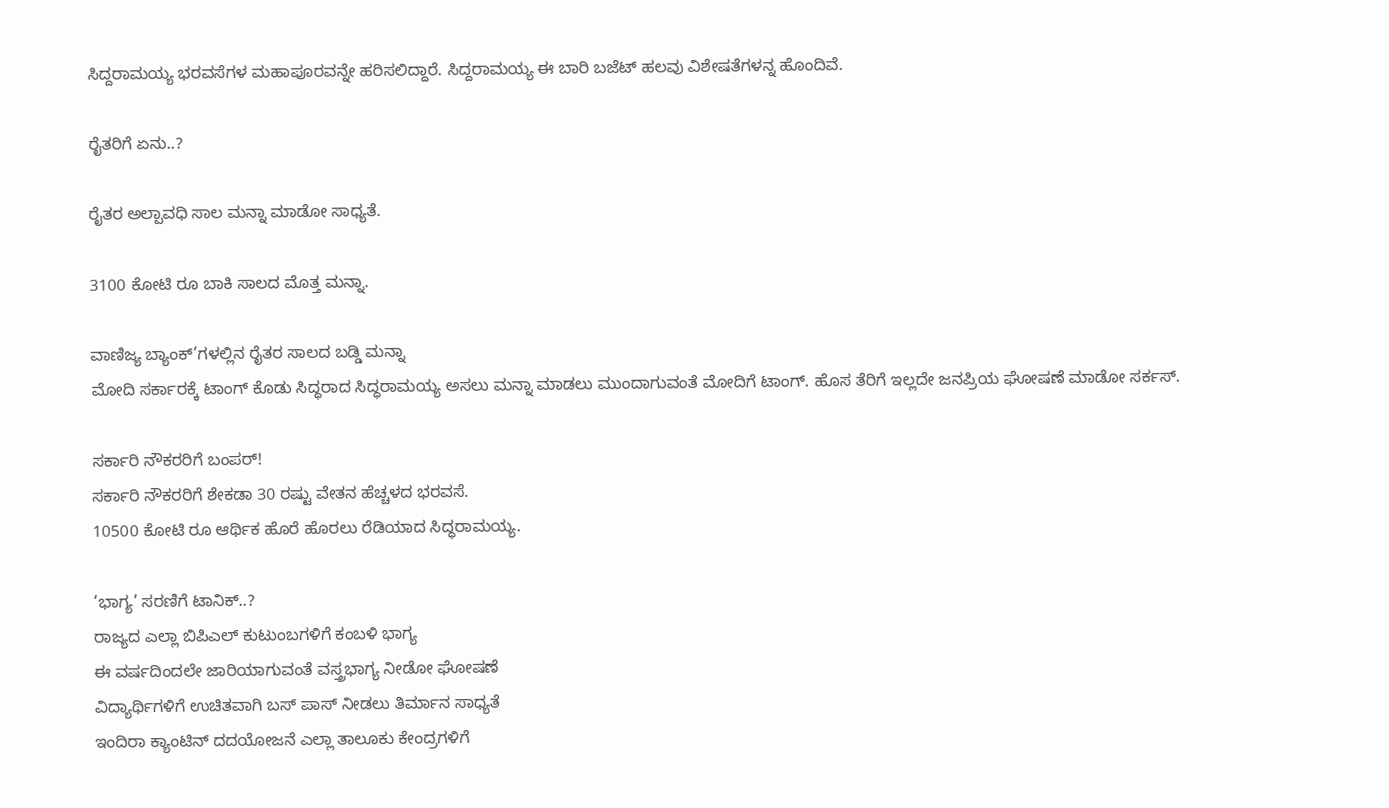ಸಿದ್ದರಾಮಯ್ಯ ಭರವಸೆಗಳ ಮಹಾಪೂರವನ್ನೇ ಹರಿಸಲಿದ್ದಾರೆ. ಸಿದ್ದರಾಮಯ್ಯ ಈ ಬಾರಿ ಬಜೆಟ್ ಹಲವು ವಿಶೇಷತೆಗಳನ್ನ ಹೊಂದಿವೆ.

ರೈತರಿಗೆ ಏನು..?

ರೈತರ ಅಲ್ಪಾವಧಿ ಸಾಲ ಮನ್ನಾ ಮಾಡೋ ಸಾಧ್ಯತೆ.

3100 ಕೋಟಿ ರೂ ಬಾಕಿ ಸಾಲದ ಮೊತ್ತ ಮನ್ನಾ.

ವಾಣಿಜ್ಯ ಬ್ಯಾಂಕ್’ಗಳಲ್ಲಿನ ರೈತರ ಸಾಲದ ಬಡ್ಡಿ ಮನ್ನಾ
ಮೋದಿ ಸರ್ಕಾರಕ್ಕೆ ಟಾಂಗ್ ಕೊಡು ಸಿದ್ಧರಾದ ಸಿದ್ಧರಾಮಯ್ಯ ಅಸಲು ಮನ್ನಾ ಮಾಡಲು ಮುಂದಾಗುವಂತೆ ಮೋದಿಗೆ ಟಾಂಗ್. ಹೊಸ ತೆರಿಗೆ ಇಲ್ಲದೇ ಜನಪ್ರಿಯ ಘೋಷಣೆ ಮಾಡೋ ಸರ್ಕಸ್.

ಸರ್ಕಾರಿ ನೌಕರರಿಗೆ ಬಂಪರ್!
ಸರ್ಕಾರಿ ನೌಕರರಿಗೆ ಶೇಕಡಾ 30 ರಷ್ಟು ವೇತನ ಹೆಚ್ಚಳದ ಭರವಸೆ.
10500 ಕೋಟಿ ರೂ ಆರ್ಥಿಕ ಹೊರೆ ಹೊರಲು ರೆಡಿಯಾದ ಸಿದ್ಧರಾಮಯ್ಯ.

‘ಭಾಗ್ಯ’ ಸರಣಿಗೆ ಟಾನಿಕ್..?
ರಾಜ್ಯದ ಎಲ್ಲಾ ಬಿಪಿಎಲ್ ಕುಟುಂಬಗಳಿಗೆ ಕಂಬಳಿ ಭಾಗ್ಯ
ಈ ವರ್ಷದಿಂದಲೇ ಜಾರಿಯಾಗುವಂತೆ ವಸ್ತ್ರಭಾಗ್ಯ ನೀಡೋ ಘೋಷಣೆ
ವಿದ್ಯಾರ್ಥಿಗಳಿಗೆ ಉಚಿತವಾಗಿ ಬಸ್ ಪಾಸ್ ನೀಡಲು ತಿರ್ಮಾನ ಸಾಧ್ಯತೆ
ಇಂದಿರಾ ಕ್ಯಾಂಟಿನ್ ದದಯೋಜನೆ ಎಲ್ಲಾ ತಾಲೂಕು ಕೇಂದ್ರಗಳಿಗೆ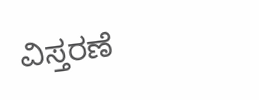ವಿಸ್ತರಣೆ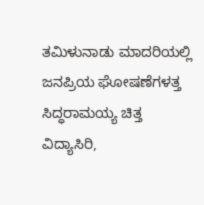ತಮಿಳುನಾಡು ಮಾದರಿಯಲ್ಲಿ ಜನಪ್ರಿಯ ಘೋಷಣೆಗಳತ್ತ ಸಿದ್ಧರಾಮಯ್ಯ ಚಿತ್ತ
ವಿದ್ಯಾಸಿರಿ,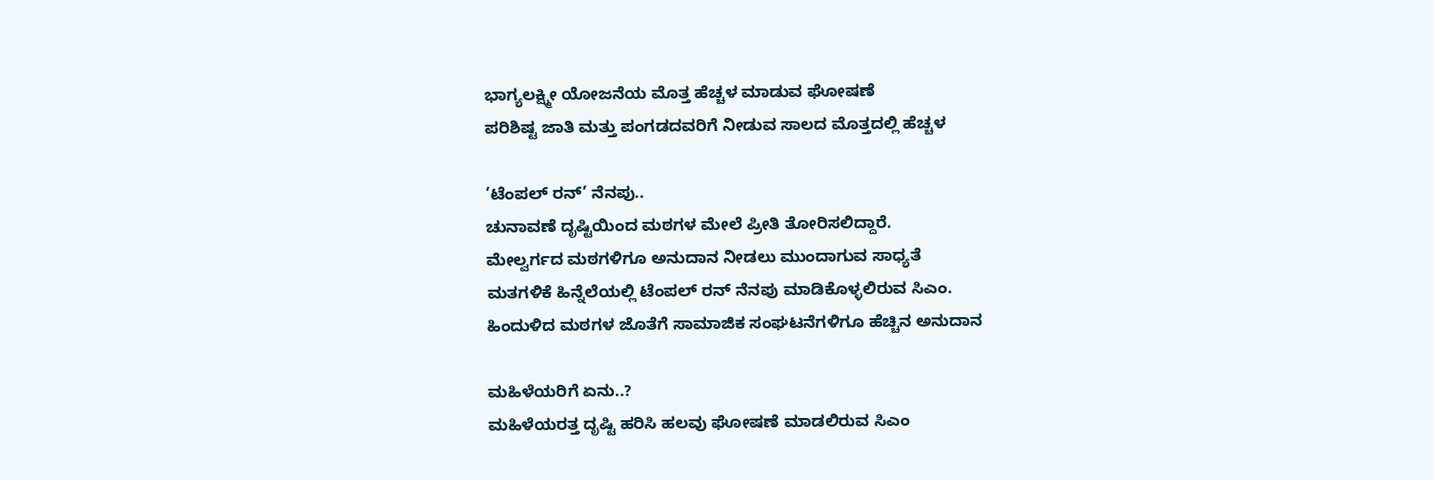ಭಾಗ್ಯಲಕ್ಷ್ಮೀ ಯೋಜನೆಯ ಮೊತ್ತ ಹೆಚ್ಚಳ ಮಾಡುವ ಘೋಷಣೆ
ಪರಿಶಿಷ್ಟ ಜಾತಿ ಮತ್ತು ಪಂಗಡದವರಿಗೆ ನೀಡುವ ಸಾಲದ ಮೊತ್ತದಲ್ಲಿ ಹೆಚ್ಚಳ

‘ಟೆಂಪಲ್ ರನ್’ ನೆನಪು..
ಚುನಾವಣೆ ದೃಷ್ಟಿಯಿಂದ ಮಠಗಳ ಮೇಲೆ ಪ್ರೀತಿ ತೋರಿಸಲಿದ್ದಾರೆ.
ಮೇಲ್ವರ್ಗದ ಮಠಗಳಿಗೂ ಅನುದಾನ ನೀಡಲು ಮುಂದಾಗುವ ಸಾಧ್ಯತೆ
ಮತಗಳಿಕೆ ಹಿನ್ನೆಲೆಯಲ್ಲಿ ಟೆಂಪಲ್ ರನ್ ನೆನಪು ಮಾಡಿಕೊಳ್ಳಲಿರುವ ಸಿಎಂ.
ಹಿಂದುಳಿದ ಮಠಗಳ ಜೊತೆಗೆ ಸಾಮಾಜಿಕ ಸಂಘಟನೆಗಳಿಗೂ ಹೆಚ್ಚಿನ ಅನುದಾನ

ಮಹಿಳೆಯರಿಗೆ ಏನು..?
ಮಹಿಳೆಯರತ್ತ ದೃಷ್ಟಿ ಹರಿಸಿ ಹಲವು ಘೋಷಣೆ ಮಾಡಲಿರುವ ಸಿಎಂ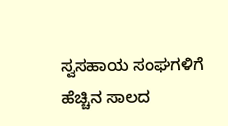ಸ್ವಸಹಾಯ ಸಂಘಗಳಿಗೆ ಹೆಚ್ಚಿನ ಸಾಲದ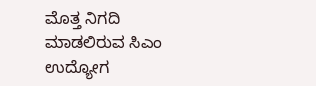ಮೊತ್ತ ನಿಗದಿ ಮಾಡಲಿರುವ ಸಿಎಂ
ಉದ್ಯೋಗ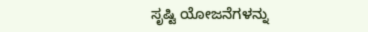ಸೃಷ್ಟಿ ಯೋಜನೆಗಳನ್ನು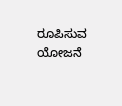ರೂಪಿಸುವ ಯೋಜನೆ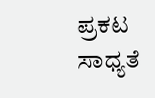ಪ್ರಕಟ ಸಾಧ್ಯತೆ